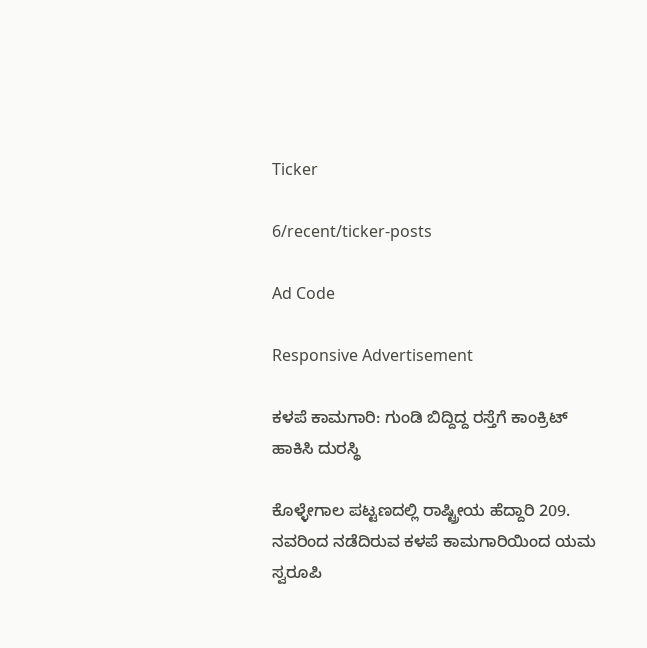Ticker

6/recent/ticker-posts

Ad Code

Responsive Advertisement

ಕಳಪೆ ಕಾಮಗಾರಿ: ಗುಂಡಿ ಬಿದ್ದಿದ್ದ ರಸ್ತೆಗೆ ಕಾಂಕ್ರಿಟ್ ಹಾಕಿಸಿ ದುರಸ್ಥಿ

ಕೊಳ್ಳೇಗಾಲ ಪಟ್ಟಣದಲ್ಲಿ ರಾಷ್ಟ್ರೀಯ ಹೆದ್ದಾರಿ 209.  ನವರಿಂದ ನಡೆದಿರುವ ಕಳಪೆ ಕಾಮಗಾರಿಯಿಂದ ಯಮ ಸ್ವರೂಪಿ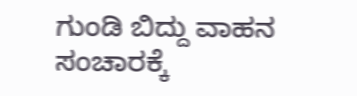ಗುಂಡಿ ಬಿದ್ದು ವಾಹನ ಸಂಚಾರಕ್ಕೆ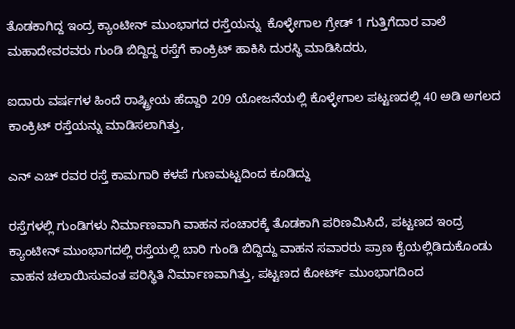ತೊಡಕಾಗಿದ್ದ ಇಂದ್ರ ಕ್ಯಾಂಟೀನ್ ಮುಂಭಾಗದ ರಸ್ತೆಯನ್ನು  ಕೊಳ್ಳೇಗಾಲ ಗ್ರೇಡ್ 1 ಗುತ್ತಿಗೆದಾರ ವಾಲೆ ಮಹಾದೇವರವರು ಗುಂಡಿ ಬಿದ್ದಿದ್ದ ರಸ್ತೆಗೆ ಕಾಂಕ್ರಿಟ್ ಹಾಕಿಸಿ ದುರಸ್ಥಿ ಮಾಡಿಸಿದರು,

ಐದಾರು ವರ್ಷಗಳ ಹಿಂದೆ ರಾಷ್ಟ್ರೀಯ ಹೆದ್ದಾರಿ 209 ಯೋಜನೆಯಲ್ಲಿ ಕೊಳ್ಳೇಗಾಲ ಪಟ್ಟಣದಲ್ಲಿ 40 ಅಡಿ ಅಗಲದ ಕಾಂಕ್ರಿಟ್ ರಸ್ತೆಯನ್ನು ಮಾಡಿಸಲಾಗಿತ್ತು,

ಎನ್ ಎಚ್ ರವರ ರಸ್ತೆ ಕಾಮಗಾರಿ ಕಳಪೆ ಗುಣಮಟ್ಟದಿಂದ ಕೂಡಿದ್ದು

ರಸ್ತೆಗಳಲ್ಲಿ ಗುಂಡಿಗಳು ನಿರ್ಮಾಣವಾಗಿ ವಾಹನ ಸಂಚಾರಕ್ಕೆ ತೊಡಕಾಗಿ ಪರಿಣಮಿಸಿದೆ, ಪಟ್ಟಣದ ಇಂದ್ರ ಕ್ಯಾಂಟೀನ್ ಮುಂಭಾಗದಲ್ಲಿ ರಸ್ತೆಯಲ್ಲಿ ಬಾರಿ ಗುಂಡಿ ಬಿದ್ದಿದ್ದು ವಾಹನ ಸವಾರರು ಪ್ರಾಣ ಕೈಯಲ್ಲಿಡಿದುಕೊಂಡು  ವಾಹನ ಚಲಾಯಿಸುವಂತ ಪರಿಸ್ಥಿತಿ ನಿರ್ಮಾಣವಾಗಿತ್ತು, ಪಟ್ಟಣದ ಕೋರ್ಟ್ ಮುಂಭಾಗದಿಂದ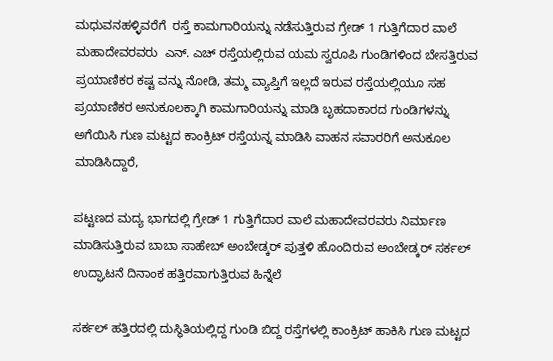ಮಧುವನಹಳ್ಳಿವರೆಗೆ  ರಸ್ತೆ ಕಾಮಗಾರಿಯನ್ನು ನಡೆಸುತ್ತಿರುವ ಗ್ರೇಡ್ 1 ಗುತ್ತಿಗೆದಾರ ವಾಲೆ ಮಹಾದೇವರವರು  ಎನ್. ಎಚ್ ರಸ್ತೆಯಲ್ಲಿರುವ ಯಮ ಸ್ವರೂಪಿ ಗುಂಡಿಗಳಿಂದ ಬೇಸತ್ತಿರುವ ಪ್ರಯಾಣಿಕರ ಕಷ್ಟ ವನ್ನು ನೋಡಿ, ತಮ್ಮ ವ್ಯಾಪ್ತಿಗೆ ಇಲ್ಲದೆ ಇರುವ ರಸ್ತೆಯಲ್ಲಿಯೂ ಸಹ ಪ್ರಯಾಣಿಕರ ಅನುಕೂಲಕ್ಕಾಗಿ ಕಾಮಗಾರಿಯನ್ನು ಮಾಡಿ ಬೃಹದಾಕಾರದ ಗುಂಡಿಗಳನ್ನು ಅಗೆಯಿಸಿ ಗುಣ ಮಟ್ಟದ ಕಾಂಕ್ರಿಟ್ ರಸ್ತೆಯನ್ನ ಮಾಡಿಸಿ ವಾಹನ ಸವಾರರಿಗೆ ಅನುಕೂಲ ಮಾಡಿಸಿದ್ದಾರೆ,

ಪಟ್ಟಣದ ಮದ್ಯ ಭಾಗದಲ್ಲಿ ಗ್ರೇಡ್ 1 ಗುತ್ತಿಗೆದಾರ ವಾಲೆ ಮಹಾದೇವರವರು ನಿರ್ಮಾಣ ಮಾಡಿಸುತ್ತಿರುವ ಬಾಬಾ ಸಾಹೇಬ್ ಅಂಬೇಡ್ಕರ್ ಪುತ್ತಳಿ ಹೊಂದಿರುವ ಅಂಬೇಡ್ಕರ್ ಸರ್ಕಲ್ ಉದ್ಘಾಟನೆ ದಿನಾಂಕ ಹತ್ತಿರವಾಗುತ್ತಿರುವ ಹಿನ್ನೆಲೆ

ಸರ್ಕಲ್ ಹತ್ತಿರದಲ್ಲಿ ದುಸ್ಥಿತಿಯಲ್ಲಿದ್ದ ಗುಂಡಿ ಬಿದ್ದ ರಸ್ತೆಗಳಲ್ಲಿ ಕಾಂಕ್ರಿಟ್ ಹಾಕಿಸಿ ಗುಣ ಮಟ್ಟದ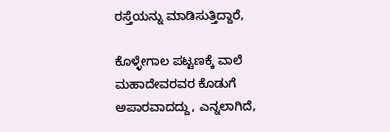ರಸ್ತೆಯನ್ನು ಮಾಡಿಸುತ್ತಿದ್ದಾರೆ,

ಕೊಳ್ಳೇಗಾಲ ಪಟ್ಟಣಕ್ಕೆ ವಾಲೆ ಮಹಾದೇವರವರ ಕೊಡುಗೆ ಅಪಾರವಾದದ್ದು, ಎನ್ನಲಾಗಿದೆ,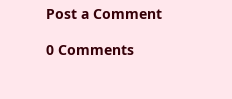Post a Comment

0 Comments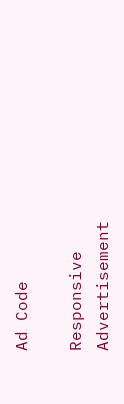Ad Code

Responsive Advertisement